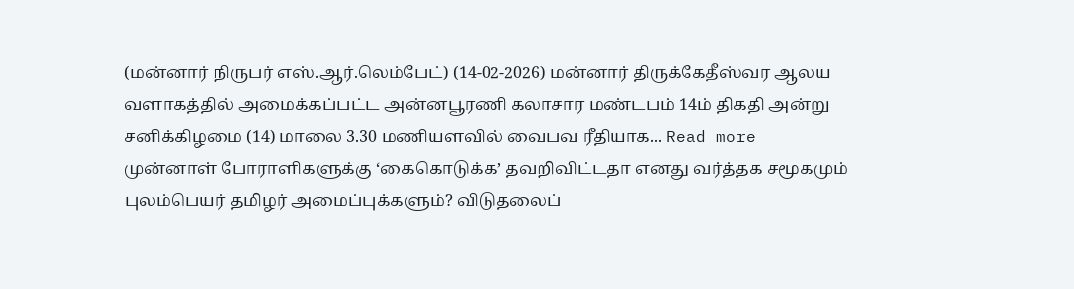(மன்னார் நிருபர் எஸ்.ஆர்.லெம்பேட்) (14-02-2026) மன்னார் திருக்கேதீஸ்வர ஆலய வளாகத்தில் அமைக்கப்பட்ட அன்னபூரணி கலாசார மண்டபம் 14ம் திகதி அன்று சனிக்கிழமை (14) மாலை 3.30 மணியளவில் வைபவ ரீதியாக... Read more
முன்னாள் போராளிகளுக்கு ‘கைகொடுக்க’ தவறிவிட்டதா எனது வர்த்தக சமூகமும் புலம்பெயர் தமிழர் அமைப்புக்களும்? விடுதலைப்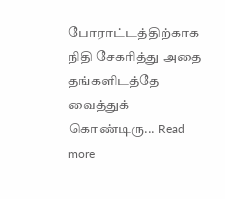போராட்டத்திற்காக நிதி சேகரித்து அதை தங்களிடத்தே வைத்துக் கொண்டிரு... Read more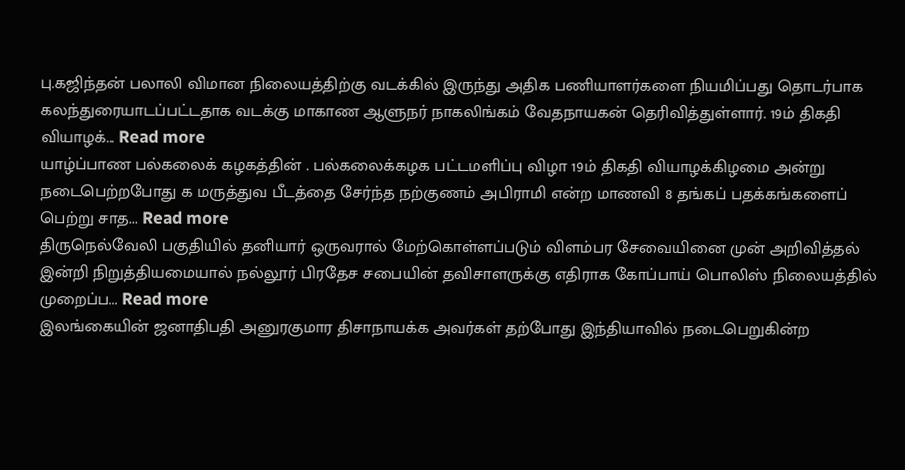பு.கஜிந்தன் பலாலி விமான நிலையத்திற்கு வடக்கில் இருந்து அதிக பணியாளர்களை நியமிப்பது தொடர்பாக கலந்துரையாடப்பட்டதாக வடக்கு மாகாண ஆளுநர் நாகலிங்கம் வேதநாயகன் தெரிவித்துள்ளார். 19ம் திகதி வியாழக்... Read more
யாழ்ப்பாண பல்கலைக் கழகத்தின் . பல்கலைக்கழக பட்டமளிப்பு விழா 19ம் திகதி வியாழக்கிழமை அன்று நடைபெற்றபோது க மருத்துவ பீடத்தை சேர்ந்த நற்குணம் அபிராமி என்ற மாணவி 8 தங்கப் பதக்கங்களைப் பெற்று சாத... Read more
திருநெல்வேலி பகுதியில் தனியார் ஒருவரால் மேற்கொள்ளப்படும் விளம்பர சேவையினை முன் அறிவித்தல் இன்றி நிறுத்தியமையால் நல்லூர் பிரதேச சபையின் தவிசாளருக்கு எதிராக கோப்பாய் பொலிஸ் நிலையத்தில் முறைப்ப... Read more
இலங்கையின் ஜனாதிபதி அனுரகுமார திசாநாயக்க அவர்கள் தற்போது இந்தியாவில் நடைபெறுகின்ற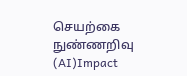செயற்கை நுண்ணறிவு (AI)Impact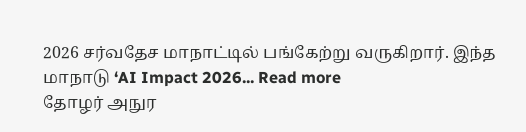2026 சர்வதேச மாநாட்டில் பங்கேற்று வருகிறார். இந்த மாநாடு ‘AI Impact 2026... Read more
தோழர் அநுர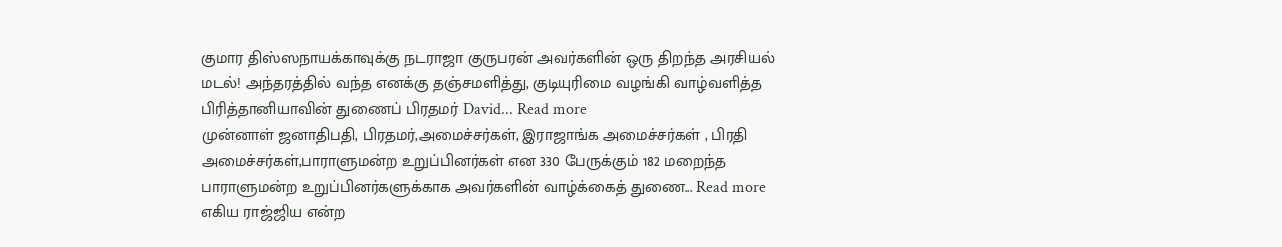குமார திஸ்ஸநாயக்காவுக்கு நடராஜா குருபரன் அவர்களின் ஒரு திறந்த அரசியல் மடல்! அந்தரத்தில் வந்த எனக்கு தஞ்சமளித்து, குடியுரிமை வழங்கி வாழ்வளித்த பிரித்தானியாவின் துணைப் பிரதமர் David... Read more
முன்னாள் ஜனாதிபதி, பிரதமர்,அமைச்சர்கள், இராஜாங்க அமைச்சர்கள் , பிரதி அமைச்சர்கள்,பாராளுமன்ற உறுப்பினர்கள் என 330 பேருக்கும் 182 மறைந்த பாராளுமன்ற உறுப்பினர்களுக்காக அவர்களின் வாழ்க்கைத் துணை... Read more
எகிய ராஜ்ஜிய என்ற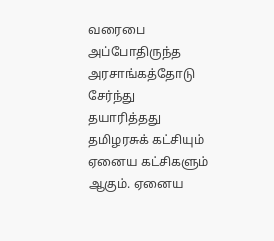வரைபை அப்போதிருந்த அரசாங்கத்தோடு சேர்ந்து தயாரித்தது தமிழரசுக் கட்சியும் ஏனைய கட்சிகளும் ஆகும். ஏனைய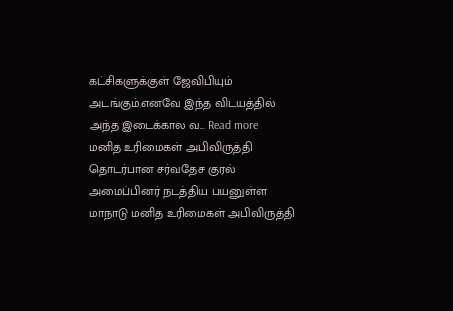கட்சிகளுக்குள் ஜேவிபியும் அடங்கும்.எனவே இந்த விடயத்தில் அந்த இடைக்கால வ... Read more
மனித உரிமைகள் அபிவிருத்தி தொடர்பான சர்வதேச குரல் அமைப்பினர் நடத்திய பயனுள்ள மாநாடு மனித உரிமைகள் அபிவிருத்தி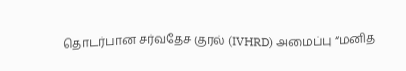தொடர்பான சர்வதேச குரல் (IVHRD) அமைப்பு “மனித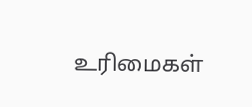உரிமைகள்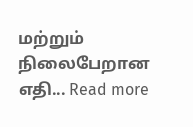மற்றும் நிலைபேறான எதி... Read more